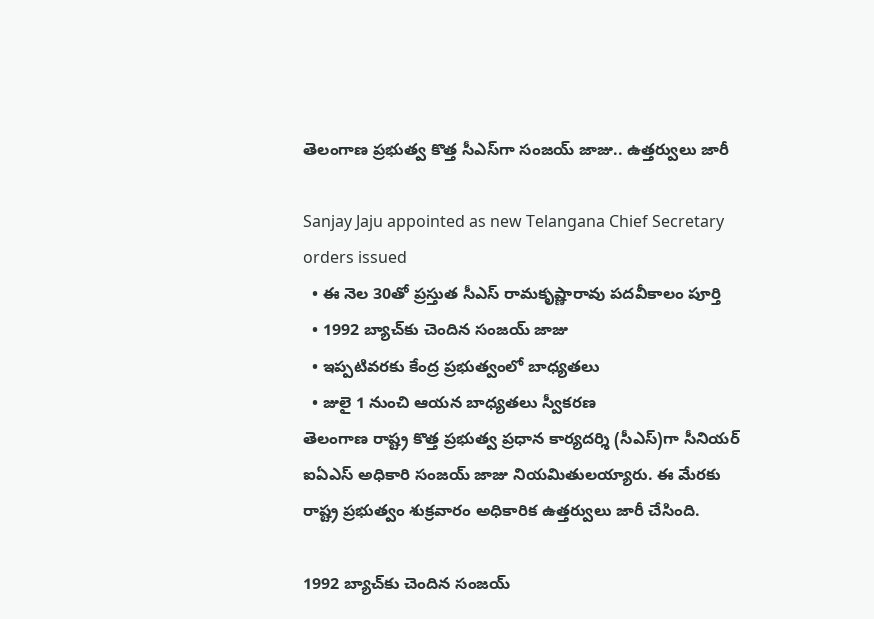తెలంగాణ ప్రభుత్వ కొత్త సీఎస్‌గా సంజయ్‌ జాజు.. ఉత్తర్వులు జారీ

Sanjay Jaju appointed as new Telangana Chief Secretary orders issued
  • ఈ నెల 30తో ప్రస్తుత సీఎస్‌ రామకృష్ణారావు పదవీకాలం పూర్తి
  • 1992 బ్యాచ్‌కు చెందిన సంజయ్‌ జాజు
  • ఇప్పటివరకు కేంద్ర ప్రభుత్వంలో బాధ్యతలు
  • జులై 1 నుంచి ఆయన బాధ్యతలు స్వీకరణ
తెలంగాణ రాష్ట్ర కొత్త ప్రభుత్వ ప్రధాన కార్యదర్శి (సీఎస్‌)గా సీనియర్‌ ఐఏఎస్‌ అధికారి సంజయ్‌ జాజు నియమితులయ్యారు. ఈ మేరకు రాష్ట్ర ప్రభుత్వం శుక్రవారం అధికారిక ఉత్తర్వులు జారీ చేసింది.

1992 బ్యాచ్‌కు చెందిన సంజయ్‌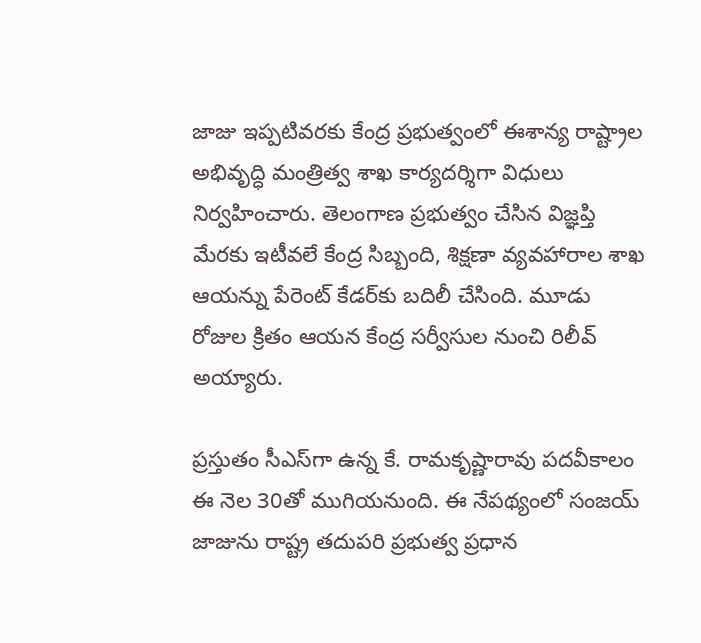జాజు ఇప్పటివరకు కేంద్ర ప్రభుత్వంలో ఈశాన్య రాష్ట్రాల అభివృద్ధి మంత్రిత్వ శాఖ కార్యదర్శిగా విధులు నిర్వహించారు. తెలంగాణ ప్రభుత్వం చేసిన విజ్ఞప్తి మేరకు ఇటీవలే కేంద్ర సిబ్బంది, శిక్షణా వ్యవహారాల శాఖ  ఆయన్ను పేరెంట్‌ కేడర్‌కు బదిలీ చేసింది. మూడు రోజుల క్రితం ఆయన కేంద్ర సర్వీసుల నుంచి రిలీవ్‌ అయ్యారు.

ప్రస్తుతం సీఎస్‌గా ఉన్న కే. రామకృష్ణారావు పదవీకాలం ఈ నెల 30తో ముగియనుంది. ఈ నేపథ్యంలో సంజయ్‌ జాజును రాష్ట్ర తదుపరి ప్రభుత్వ ప్రధాన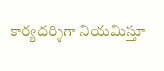కార్యదర్శిగా నియమిస్తూ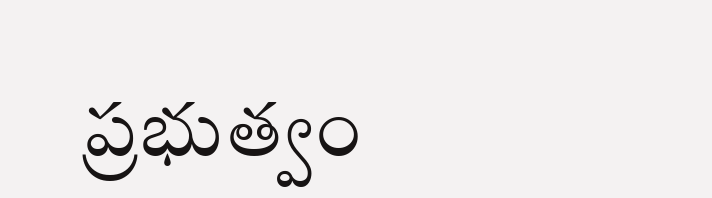ప్రభుత్వం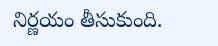నిర్ణయం తీసుకుంది.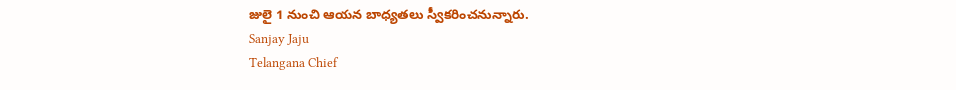జులై 1 నుంచి ఆయన బాధ్యతలు స్వీకరించనున్నారు.
Sanjay Jaju
Telangana Chief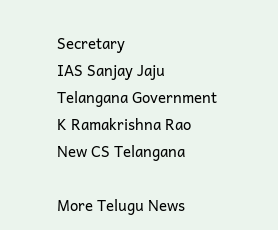Secretary
IAS Sanjay Jaju
Telangana Government
K Ramakrishna Rao
New CS Telangana

More Telugu News